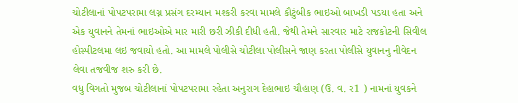ચોટીલાનાં પોપટપરામા લગ્ન પ્રસંગ દરમ્યાન મશ્કરી કરવા મામલે કૌટુંબીક ભાઇઓ બાખડી પડયા હતા અને એક યુવાનને તેમનાં ભાઇઓએ માર મારી છરી ઝીકી દીધી હતી. જેથી તેમને સારવાર માટે રાજકોટની સિવીલ હોસ્પીટલમા લઇ જવાયો હતો. આ મામલે પોલીસે ચોટીલા પોલીસને જાણ કરતા પોલીસે યુવાનનુ નીવેદન લેવા તજવીજ શરુ કરી છે.
વધુ વિગતો મુજબ ચોટીલાનાં પોપટપરામા રહેતા અનુરાગ દેહાભાઇ ચૌહાણ (ઉ. વ. ર1 ) નામનાં યુવકને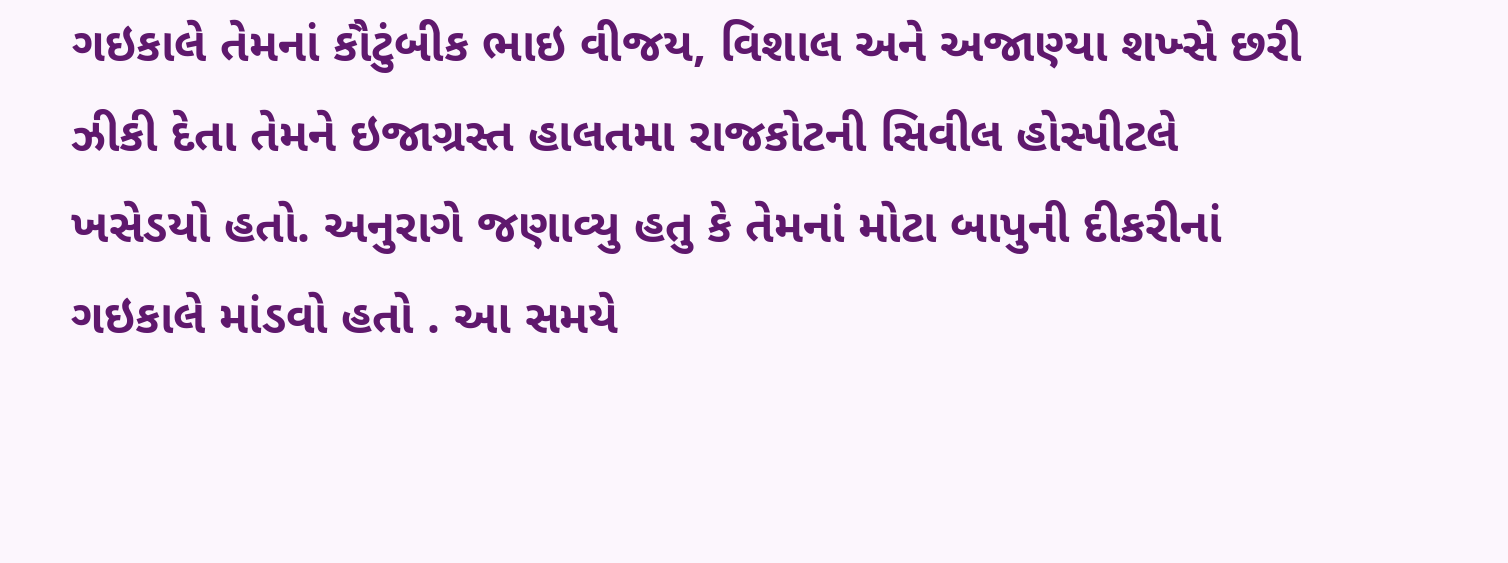ગઇકાલે તેમનાં કૌટુંબીક ભાઇ વીજય, વિશાલ અને અજાણ્યા શખ્સે છરી ઝીકી દેતા તેમને ઇજાગ્રસ્ત હાલતમા રાજકોટની સિવીલ હોસ્પીટલે ખસેડયો હતો. અનુરાગે જણાવ્યુ હતુ કે તેમનાં મોટા બાપુની દીકરીનાં ગઇકાલે માંડવો હતો . આ સમયે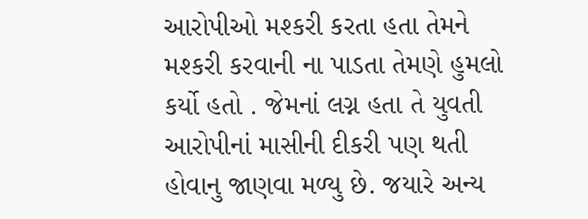આરોપીઓ મશ્કરી કરતા હતા તેમને મશ્કરી કરવાની ના પાડતા તેમણે હુમલો કર્યો હતો . જેમનાં લગ્ન હતા તે યુવતી આરોપીનાં માસીની દીકરી પણ થતી હોવાનુ જાણવા મળ્યુ છે. જયારે અન્ય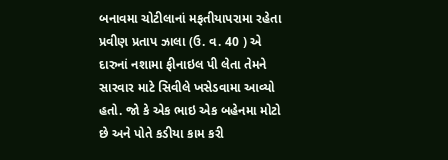બનાવમા ચોટીલાનાં મફતીયાપરામા રહેતા પ્રવીણ પ્રતાપ ઝાલા (ઉ. વ. 40 ) એ દારુનાં નશામા ફીનાઇલ પી લેતા તેમને સારવાર માટે સિવીલે ખસેડવામા આવ્યો હતો. જો કે એક ભાઇ એક બહેનમા મોટો છે અને પોતે કડીયા કામ કરી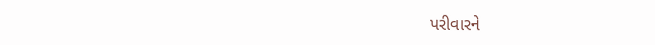પરીવારને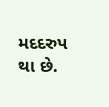મદદરુપ થા છે.